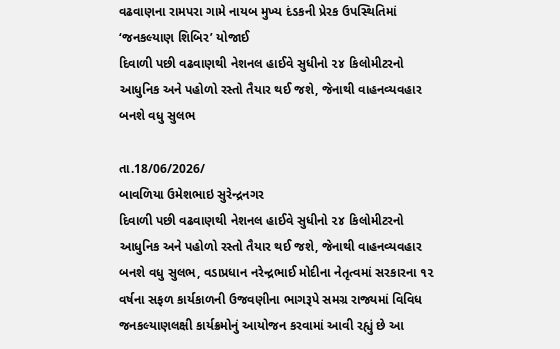વઢવાણના રામપરા ગામે નાયબ મુખ્ય દંડકની પ્રેરક ઉપસ્થિતિમાં ‘જનકલ્યાણ શિબિર’ યોજાઈ
દિવાળી પછી વઢવાણથી નેશનલ હાઈવે સુધીનો ૨૪ કિલોમીટરનો આધુનિક અને પહોળો રસ્તો તૈયાર થઈ જશે, જેનાથી વાહનવ્યવહાર બનશે વધુ સુલભ

તા.18/06/2026/
બાવળિયા ઉમેશભાઇ સુરેન્દ્રનગર
દિવાળી પછી વઢવાણથી નેશનલ હાઈવે સુધીનો ૨૪ કિલોમીટરનો આધુનિક અને પહોળો રસ્તો તૈયાર થઈ જશે, જેનાથી વાહનવ્યવહાર બનશે વધુ સુલભ, વડાપ્રધાન નરેન્દ્રભાઈ મોદીના નેતૃત્વમાં સરકારના ૧૨ વર્ષના સફળ કાર્યકાળની ઉજવણીના ભાગરૂપે સમગ્ર રાજ્યમાં વિવિધ જનકલ્યાણલક્ષી કાર્યક્રમોનું આયોજન કરવામાં આવી રહ્યું છે આ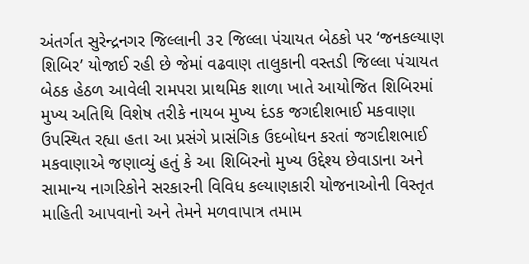અંતર્ગત સુરેન્દ્રનગર જિલ્લાની ૩૨ જિલ્લા પંચાયત બેઠકો પર ‘જનકલ્યાણ શિબિર’ યોજાઈ રહી છે જેમાં વઢવાણ તાલુકાની વસ્તડી જિલ્લા પંચાયત બેઠક હેઠળ આવેલી રામપરા પ્રાથમિક શાળા ખાતે આયોજિત શિબિરમાં મુખ્ય અતિથિ વિશેષ તરીકે નાયબ મુખ્ય દંડક જગદીશભાઈ મકવાણા ઉપસ્થિત રહ્યા હતા આ પ્રસંગે પ્રાસંગિક ઉદબોધન કરતાં જગદીશભાઈ મકવાણાએ જણાવ્યું હતું કે આ શિબિરનો મુખ્ય ઉદ્દેશ્ય છેવાડાના અને સામાન્ય નાગરિકોને સરકારની વિવિધ કલ્યાણકારી યોજનાઓની વિસ્તૃત માહિતી આપવાનો અને તેમને મળવાપાત્ર તમામ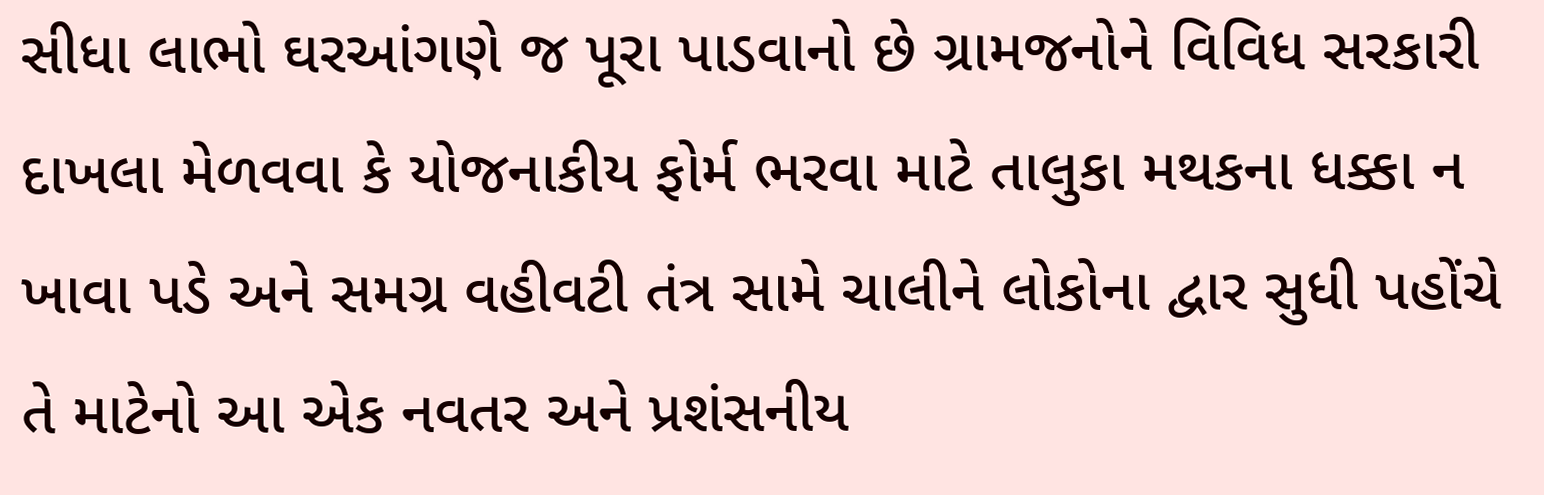સીધા લાભો ઘરઆંગણે જ પૂરા પાડવાનો છે ગ્રામજનોને વિવિધ સરકારી દાખલા મેળવવા કે યોજનાકીય ફોર્મ ભરવા માટે તાલુકા મથકના ધક્કા ન ખાવા પડે અને સમગ્ર વહીવટી તંત્ર સામે ચાલીને લોકોના દ્વાર સુધી પહોંચે તે માટેનો આ એક નવતર અને પ્રશંસનીય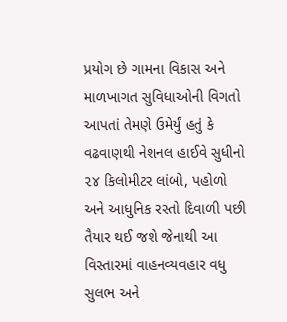પ્રયોગ છે ગામના વિકાસ અને માળખાગત સુવિધાઓની વિગતો આપતાં તેમણે ઉમેર્યું હતું કે વઢવાણથી નેશનલ હાઈવે સુધીનો ૨૪ કિલોમીટર લાંબો, પહોળો અને આધુનિક રસ્તો દિવાળી પછી તૈયાર થઈ જશે જેનાથી આ વિસ્તારમાં વાહનવ્યવહાર વધુ સુલભ અને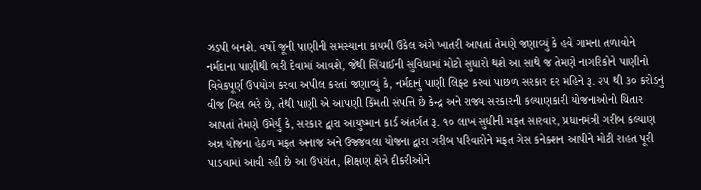ઝડપી બનશે. વર્ષો જૂની પાણીની સમસ્યાના કાયમી ઉકેલ અંગે ખાતરી આપતાં તેમણે જણાવ્યું કે હવે ગામના તળાવોને નર્મદાના પાણીથી ભરી દેવામાં આવશે, જેથી સિંચાઈની સુવિધામાં મોટો સુધારો થશે આ સાથે જ તેમણે નાગરિકોને પાણીનો વિવેકપૂર્ણ ઉપયોગ કરવા અપીલ કરતાં જણાવ્યું કે, નર્મદાનું પાણી લિફ્ટ કરવા પાછળ સરકાર દર મહિને રૂ. ૨૫ થી ૩૦ કરોડનું વીજ બિલ ભરે છે, તેથી પાણી એ આપણી કિંમતી સંપત્તિ છે કેન્દ્ર અને રાજ્ય સરકારની કલ્યાણકારી યોજનાઓનો ચિતાર આપતાં તેમણે ઉમેર્યું કે, સરકાર દ્વારા આયુષ્માન કાર્ડ અંતર્ગત રૂ. ૧૦ લાખ સુધીની મફત સારવાર, પ્રધાનમંત્રી ગરીબ કલ્યાણ અન્ન યોજના હેઠળ મફત અનાજ અને ઉજ્જવલા યોજના દ્વારા ગરીબ પરિવારોને મફત ગેસ કનેક્શન આપીને મોટી રાહત પૂરી પાડવામાં આવી રહી છે આ ઉપરાંત, શિક્ષણ ક્ષેત્રે દીકરીઓને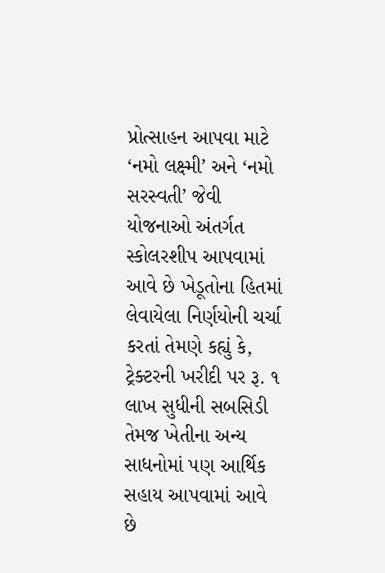પ્રોત્સાહન આપવા માટે ‘નમો લક્ષ્મી’ અને ‘નમો સરસ્વતી’ જેવી યોજનાઓ અંતર્ગત સ્કોલરશીપ આપવામાં આવે છે ખેડૂતોના હિતમાં લેવાયેલા નિર્ણયોની ચર્ચા કરતાં તેમણે કહ્યું કે, ટ્રેક્ટરની ખરીદી પર રૂ. ૧ લાખ સુધીની સબસિડી તેમજ ખેતીના અન્ય સાધનોમાં પણ આર્થિક સહાય આપવામાં આવે છે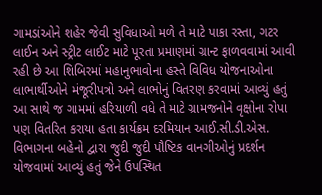ગામડાંઓને શહેર જેવી સુવિધાઓ મળે તે માટે પાકા રસ્તા, ગટર લાઈન અને સ્ટ્રીટ લાઈટ માટે પૂરતા પ્રમાણમાં ગ્રાન્ટ ફાળવવામાં આવી રહી છે આ શિબિરમાં મહાનુભાવોના હસ્તે વિવિધ યોજનાઓના લાભાર્થીઓને મંજૂરીપત્રો અને લાભોનું વિતરણ કરવામાં આવ્યું હતું આ સાથે જ ગામમાં હરિયાળી વધે તે માટે ગ્રામજનોને વૃક્ષોના રોપા પણ વિતરિત કરાયા હતા કાર્યક્રમ દરમિયાન આઈ.સી.ડી.એસ. વિભાગના બહેનો દ્વારા જુદી જુદી પૌષ્ટિક વાનગીઓનું પ્રદર્શન યોજવામાં આવ્યું હતું જેને ઉપસ્થિત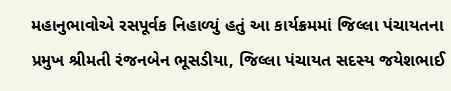મહાનુભાવોએ રસપૂર્વક નિહાળ્યું હતું આ કાર્યક્રમમાં જિલ્લા પંચાયતના પ્રમુખ શ્રીમતી રંજનબેન ભૂસડીયા, જિલ્લા પંચાયત સદસ્ય જયેશભાઈ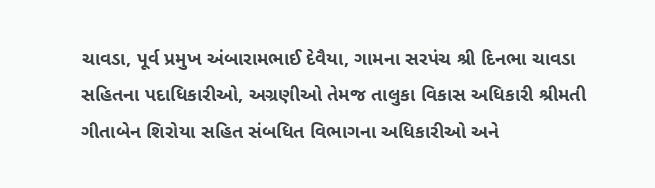ચાવડા, પૂર્વ પ્રમુખ અંબારામભાઈ દેવૈયા, ગામના સરપંચ શ્રી દિનભા ચાવડા સહિતના પદાધિકારીઓ, અગ્રણીઓ તેમજ તાલુકા વિકાસ અધિકારી શ્રીમતી ગીતાબેન શિરોયા સહિત સંબધિત વિભાગના અધિકારીઓ અને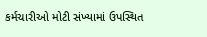કર્મચારીઓ મોટી સંખ્યામાં ઉપસ્થિત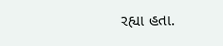રહ્યા હતા.